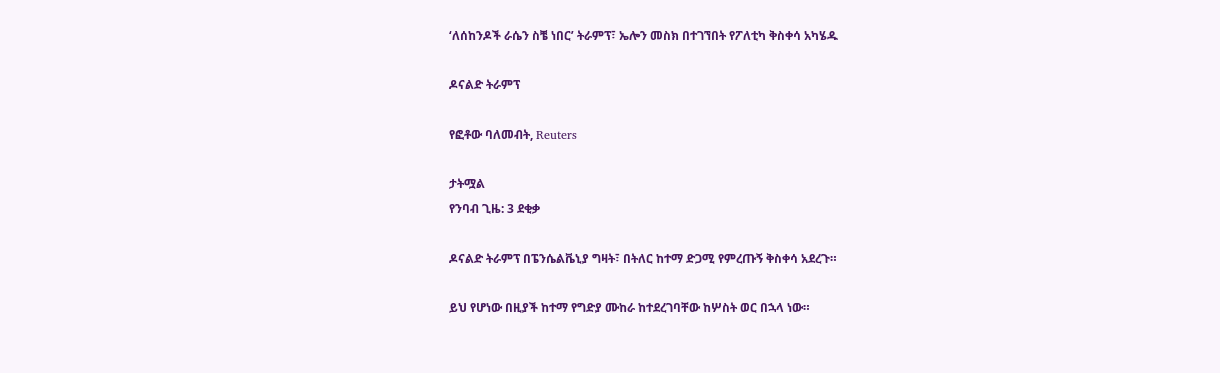‘ለሰከንዶች ራሴን ስቼ ነበር’ ትራምፕ፣ ኤሎን መስክ በተገኘበት የፖለቲካ ቅስቀሳ አካሄዱ

ዶናልድ ትራምፕ

የፎቶው ባለመብት, Reuters

ታትሟል
የንባብ ጊዜ: 3 ደቂቃ

ዶናልድ ትራምፕ በፔንሴልቬኒያ ግዛት፣ በትለር ከተማ ድጋሚ የምረጡኝ ቅስቀሳ አደረጉ።

ይህ የሆነው በዚያች ከተማ የግድያ ሙከራ ከተደረገባቸው ከሦስት ወር በኋላ ነው።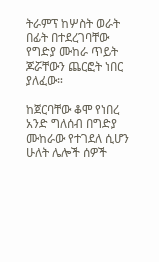ትራምፕ ከሦስት ወራት በፊት በተደረገባቸው የግድያ ሙከራ ጥይት ጆሯቸውን ጨርፎት ነበር ያለፈው።

ከጀርባቸው ቆሞ የነበረ አንድ ግለሰብ በግድያ ሙከራው የተገደለ ሲሆን ሁለት ሌሎች ሰዎች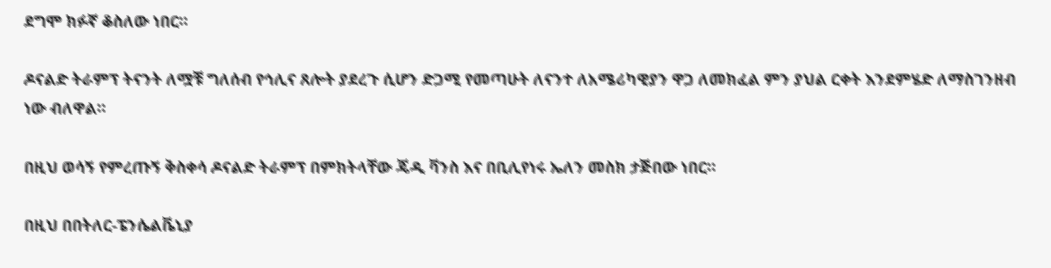ደግሞ ክፉኛ ቆስለው ነበር።

ዶናልድ ትራምፕ ትናንት ለሟቹ ግለሰብ የኅሊና ጸሎት ያደረጉ ሲሆን ድጋሚ የመጣሁት ለናንተ ለአሜሪካዊያን ዋጋ ለመክፈል ምን ያህል ርቀት እንደምሄድ ለማስገንዘብ ነው ብለዋል።

በዚህ ወሳኝ የምረጡኝ ቅስቀሳ ዶናልድ ትራምፕ በምክትላቸው ጄዲ ቫንስ እና በቢሊየነሩ ኤለን መስክ ታጅበው ነበር።

በዚህ በበትለር-ፔንሴልቬኒያ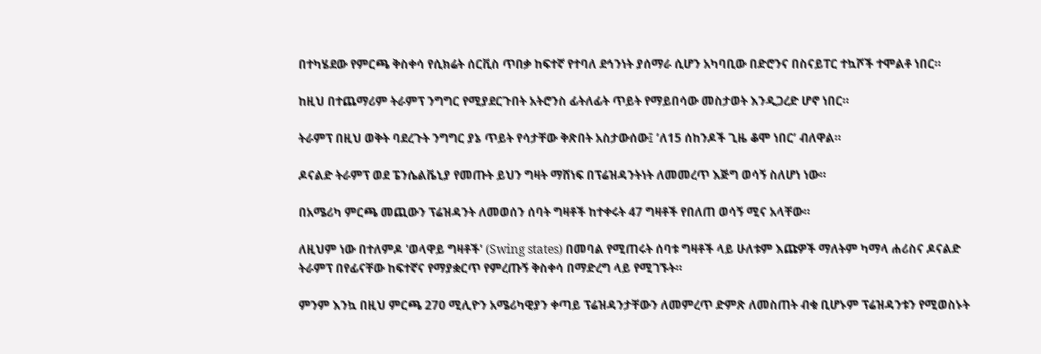በተካሄደው የምርጫ ቅስቀሳ የሲክሬት ሰርቪስ ጥበቃ ከፍተኛ የተባለ ደኅንነት ያሰማራ ሲሆን አካባቢው በድሮንና በስናይፐር ተኳሾች ተሞልቶ ነበር።

ከዚህ በተጨማሪም ትራምፕ ንግግር የሚያደርጉበት አትሮንስ ፊትለፊት ጥይት የማይበሳው መስታወት እንዲጋረድ ሆኖ ነበር።

ትራምፕ በዚህ ወቅት ባደረጉት ንግግር ያኔ ጥይት የሳታቸው ቅጽበት አስታውሰው፤ ’ለ15 ሰከንዶች ጊዜ ቆሞ ነበር’ ብለዋል።

ዶናልድ ትራምፕ ወደ ፔንሴልቬኒያ የመጡት ይህን ግዛት ማሸነፍ በፕሬዝዳንትነት ለመመረጥ እጅግ ወሳኝ ስለሆነ ነው።

በአሜሪካ ምርጫ መጪውን ፕሬዝዳንት ለመወሰን ሰባት ግዛቶች ከተቀሩት 47 ግዛቶች የበለጠ ወሳኝ ሚና አላቸው።

ለዚህም ነው በተለምዶ 'ወላዋይ ግዛቶች' (Swing states) በመባል የሚጠሩት ሰባቱ ግዛቶች ላይ ሁለቱም እጩዎች ማለትም ካማላ ሐሪስና ዶናልድ ትራምፕ በየፊናቸው ከፍተኛና የማያቋርጥ የምረጡኝ ቅስቀሳ በማድረግ ላይ የሚገኙት።

ምንም እንኳ በዚህ ምርጫ 270 ሚሊዮን አሜሪካዊያን ቀጣይ ፕሬዝዳንታቸውን ለመምረጥ ድምጽ ለመስጠት ብቁ ቢሆኑም ፕሬዝዳንቱን የሚወስኑት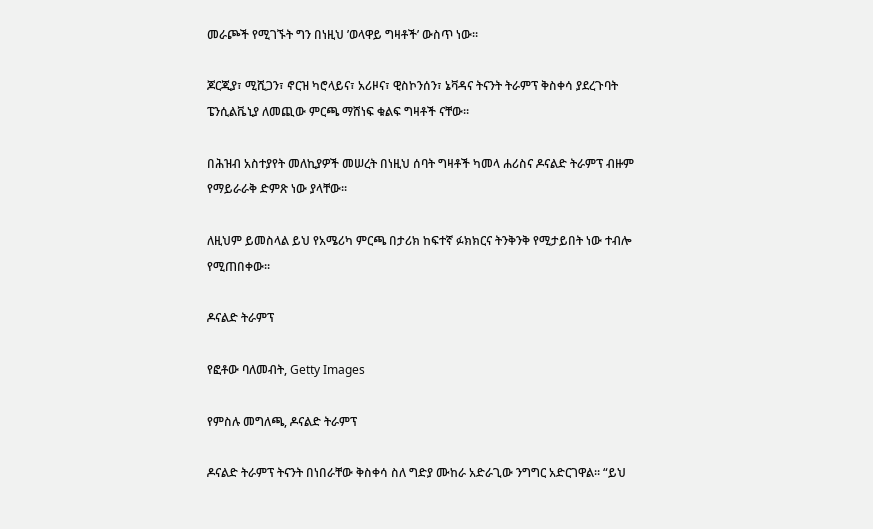መራጮች የሚገኙት ግን በነዚህ ’ወላዋይ ግዛቶች’ ውስጥ ነው።

ጆርጂያ፣ ሚሺጋን፣ ኖርዝ ካሮላይና፣ አሪዞና፣ ዊስኮንሰን፣ ኔቫዳና ትናንት ትራምፕ ቅስቀሳ ያደረጉባት ፔንሲልቬኒያ ለመጪው ምርጫ ማሸነፍ ቁልፍ ግዛቶች ናቸው።

በሕዝብ አስተያየት መለኪያዎች መሠረት በነዚህ ሰባት ግዛቶች ካመላ ሐሪስና ዶናልድ ትራምፕ ብዙም የማይራራቅ ድምጽ ነው ያላቸው።

ለዚህም ይመስላል ይህ የአሜሪካ ምርጫ በታሪክ ከፍተኛ ፉክክርና ትንቅንቅ የሚታይበት ነው ተብሎ የሚጠበቀው።

ዶናልድ ትራምፕ

የፎቶው ባለመብት, Getty Images

የምስሉ መግለጫ, ዶናልድ ትራምፕ

ዶናልድ ትራምፕ ትናንት በነበራቸው ቅስቀሳ ስለ ግድያ ሙከራ አድራጊው ንግግር አድርገዋል። “ይህ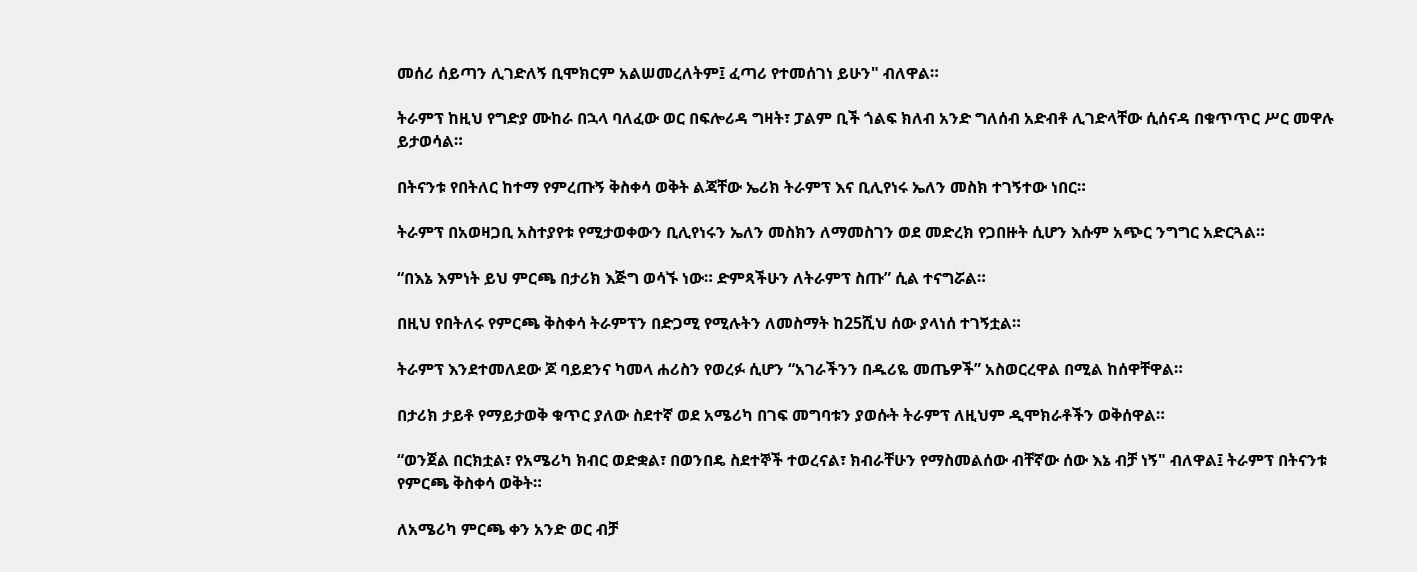መሰሪ ሰይጣን ሊገድለኝ ቢሞክርም አልሠመረለትም፤ ፈጣሪ የተመሰገነ ይሁን" ብለዋል።

ትራምፕ ከዚህ የግድያ ሙከራ በኋላ ባለፈው ወር በፍሎሪዳ ግዛት፣ ፓልም ቢች ጎልፍ ክለብ አንድ ግለሰብ አድብቶ ሊገድላቸው ሲሰናዳ በቁጥጥር ሥር መዋሉ ይታወሳል።

በትናንቱ የበትለር ከተማ የምረጡኝ ቅስቀሳ ወቅት ልጃቸው ኤሪክ ትራምፕ እና ቢሊየነሩ ኤለን መስክ ተገኝተው ነበር።

ትራምፕ በአወዛጋቢ አስተያየቱ የሚታወቀውን ቢሊየነሩን ኤለን መስክን ለማመስገን ወደ መድረክ የጋበዙት ሲሆን እሱም አጭር ንግግር አድርጓል።

“በእኔ እምነት ይህ ምርጫ በታሪክ እጅግ ወሳኙ ነው። ድምጻችሁን ለትራምፕ ስጡ” ሲል ተናግሯል።

በዚህ የበትለሩ የምርጫ ቅስቀሳ ትራምፕን በድጋሚ የሚሉትን ለመስማት ከ25ሺህ ሰው ያላነሰ ተገኝቷል።

ትራምፕ እንደተመለደው ጆ ባይደንና ካመላ ሐሪስን የወረፉ ሲሆን “አገራችንን በዱሪዬ መጤዎች” አስወርረዋል በሚል ከሰዋቸዋል።

በታሪክ ታይቶ የማይታወቅ ቁጥር ያለው ስደተኛ ወደ አሜሪካ በገፍ መግባቱን ያወሱት ትራምፕ ለዚህም ዲሞክራቶችን ወቅሰዋል።

“ወንጀል በርክቷል፣ የአሜሪካ ክብር ወድቋል፣ በወንበዴ ስደተኞች ተወረናል፣ ክብራቸሁን የማስመልሰው ብቸኛው ሰው እኔ ብቻ ነኝ" ብለዋል፤ ትራምፕ በትናንቱ የምርጫ ቅስቀሳ ወቅት።

ለአሜሪካ ምርጫ ቀን አንድ ወር ብቻ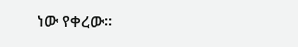ነው የቀረው።